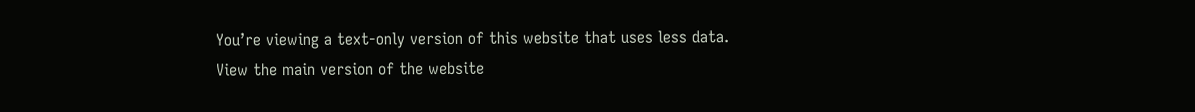You’re viewing a text-only version of this website that uses less data. View the main version of the website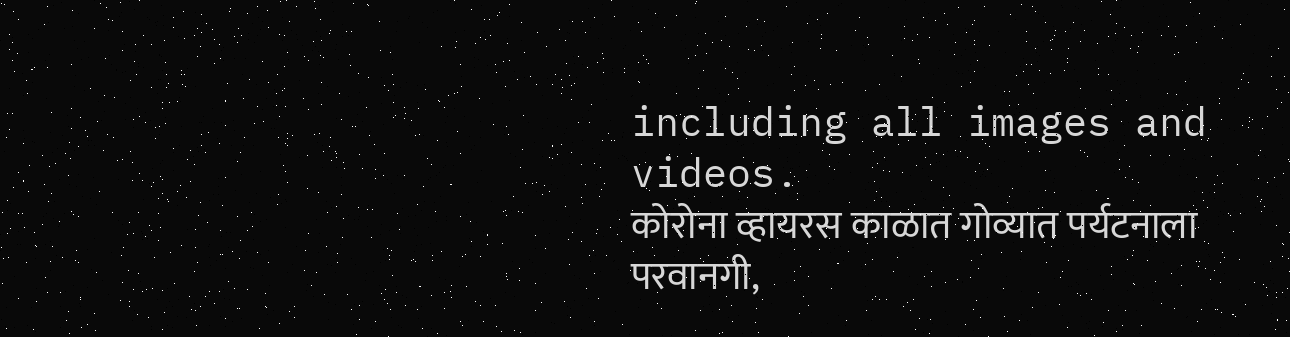including all images and videos.
कोरोना व्हायरस काळात गोव्यात पर्यटनाला परवानगी,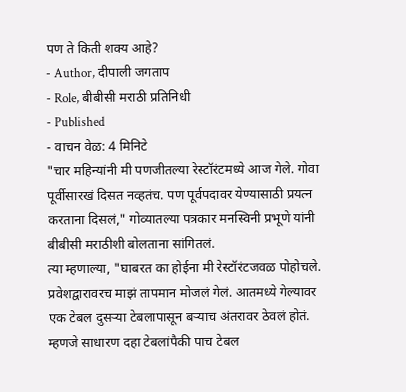पण ते किती शक्य आहे?
- Author, दीपाली जगताप
- Role, बीबीसी मराठी प्रतिनिधी
- Published
- वाचन वेळ: 4 मिनिटे
"चार महिन्यांनी मी पणजीतल्या रेस्टॉरंटमध्ये आज गेले. गोवा पूर्वीसारखं दिसत नव्हतंच. पण पूर्वपदावर येण्यासाठी प्रयत्न करताना दिसलं," गोव्यातल्या पत्रकार मनस्विनी प्रभूणे यांनी बीबीसी मराठीशी बोलताना सांगितलं.
त्या म्हणाल्या, "घाबरत का होईना मी रेस्टॉरंटजवळ पोहोचले. प्रवेशद्वारावरच माझं तापमान मोजलं गेलं. आतमध्ये गेल्यावर एक टेबल दुसऱ्या टेबलापासून बऱ्याच अंतरावर ठेवलं होतं. म्हणजे साधारण दहा टेबलांपैकी पाच टेबल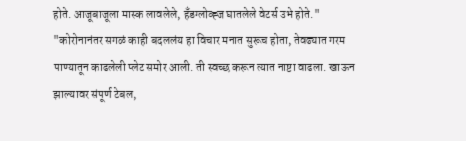होते. आजूबाजूला मास्क लावलेले, हँडग्लोव्ह्ज घातलेले वेटर्स उभे होते."
"कोरोनानंतर सगळं काही बदललंय हा विचार मनात सुरूच होता, तेवढ्यात गरम पाण्यातून काढलेली प्लेट समोर आली. ती स्वच्छ करून त्यात नाष्टा वाढला. खाऊन झाल्यावर संपूर्ण टेबल,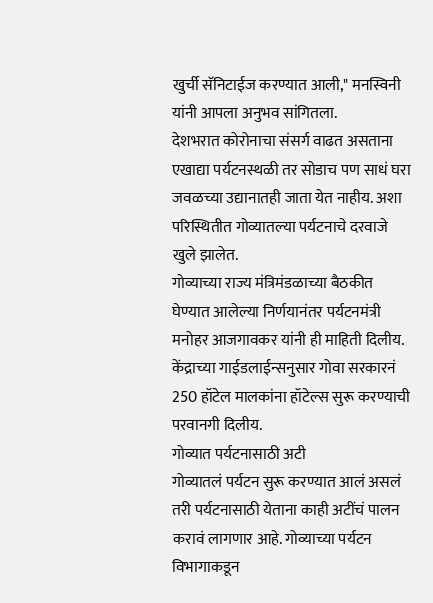खुर्ची सॅनिटाईज करण्यात आली," मनस्विनी यांनी आपला अनुभव सांगितला.
देशभरात कोरोनाचा संसर्ग वाढत असताना एखाद्या पर्यटनस्थळी तर सोडाच पण साधं घरा जवळच्या उद्यानातही जाता येत नाहीय. अशा परिस्थितीत गोव्यातल्या पर्यटनाचे दरवाजे खुले झालेत.
गोव्याच्या राज्य मंत्रिमंडळाच्या बैठकीत घेण्यात आलेल्या निर्णयानंतर पर्यटनमंत्री मनोहर आजगावकर यांनी ही माहिती दिलीय. केंद्राच्या गाईडलाईन्सनुसार गोवा सरकारनं 250 हॉटेल मालकांना हॉटेल्स सुरू करण्याची परवानगी दिलीय.
गोव्यात पर्यटनासाठी अटी
गोव्यातलं पर्यटन सुरू करण्यात आलं असलं तरी पर्यटनासाठी येताना काही अटींचं पालन करावं लागणार आहे. गोव्याच्या पर्यटन विभागाकडून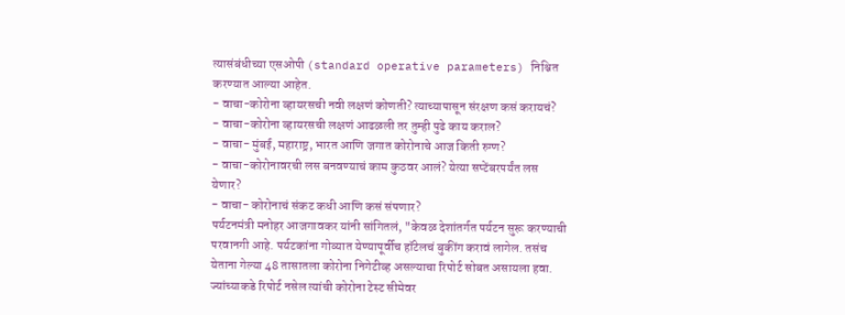त्यासंबंधीच्या एसओपी (standard operative parameters) निश्चित करण्यात आल्या आहेत.
- वाचा-कोरोना व्हायरसची नवी लक्षणं कोणती? त्याच्यापासून संरक्षण कसं करायचं?
- वाचा-कोरोना व्हायरसची लक्षणं आढळली तर तुम्ही पुढे काय कराल?
- वाचा- मुंबई, महाराष्ट्र, भारत आणि जगात कोरोनाचे आज किती रुग्ण?
- वाचा-कोरोनावरची लस बनवण्याचं काम कुठवर आलं? येत्या सप्टेंबरपर्यंत लस येणार?
- वाचा- कोरोनाचं संकट कधी आणि कसं संपणार?
पर्यटनमंत्री मनोहर आजगावकर यांनी सांगितलं, "केवळ देशांतर्गत पर्यटन सुरू करण्याची परवानगी आहे. पर्यटकांना गोव्यात येण्यापूर्वीच हॉटेलचं बुकींग करावं लागेल. तसंच येताना गेल्या 48 तासातला कोरोना निगेटीव्ह असल्याचा रिपोर्ट सोबत असायला हवा. ज्यांच्याकडे रिपोर्ट नसेल त्यांची कोरोना टेस्ट सीमेवर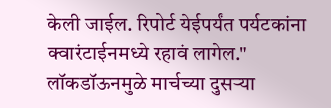केली जाईल. रिपोर्ट येईपर्यंत पर्यटकांना क्वारंटाईनमध्ये रहावं लागेल."
लॉकडॉऊनमुळे मार्चच्या दुसऱ्या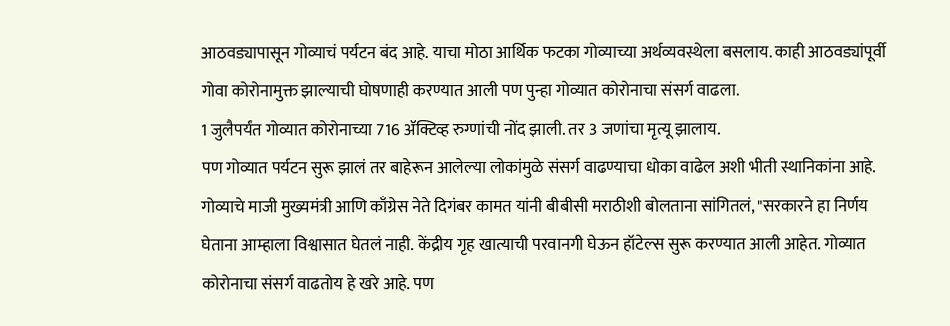आठवड्यापासून गोव्याचं पर्यटन बंद आहे. याचा मोठा आर्थिक फटका गोव्याच्या अर्थव्यवस्थेला बसलाय. काही आठवड्यांपूर्वी गोवा कोरोनामुक्त झाल्याची घोषणाही करण्यात आली पण पुन्हा गोव्यात कोरोनाचा संसर्ग वाढला.
1 जुलैपर्यंत गोव्यात कोरोनाच्या 716 ॲक्टिव्ह रुग्णांची नोंद झाली. तर 3 जणांचा मृत्यू झालाय.
पण गोव्यात पर्यटन सुरू झालं तर बाहेरून आलेल्या लोकांमुळे संसर्ग वाढण्याचा धोका वाढेल अशी भीती स्थानिकांना आहे.
गोव्याचे माजी मुख्यमंत्री आणि काँग्रेस नेते दिगंबर कामत यांनी बीबीसी मराठीशी बोलताना सांगितलं, "सरकारने हा निर्णय घेताना आम्हाला विश्वासात घेतलं नाही. केंद्रीय गृह खात्याची परवानगी घेऊन हॉटेल्स सुरू करण्यात आली आहेत. गोव्यात कोरोनाचा संसर्ग वाढतोय हे खरे आहे. पण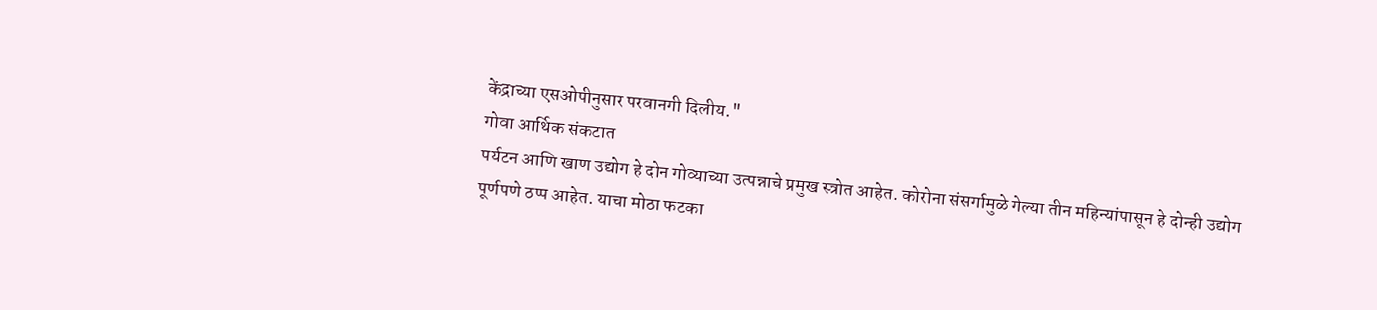केंद्राच्या एसओपीनुसार परवानगी दिलीय."
गोवा आर्थिक संकटात
पर्यटन आणि खाण उद्योग हे दोन गोव्याच्या उत्पन्नाचे प्रमुख स्त्रोत आहेत. कोरोना संसर्गामुळे गेल्या तीन महिन्यांपासून हे दोन्ही उद्योग पूर्णपणे ठप्प आहेत. याचा मोठा फटका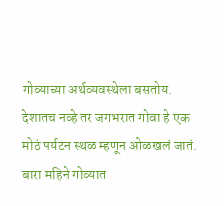गोव्याच्या अर्थव्यवस्थेला बसतोय.
देशातच नव्हे तर जगभरात गोवा हे एक मोठं पर्यटन स्थळ म्हणून ओळखलं जातं. बारा महिने गोव्यात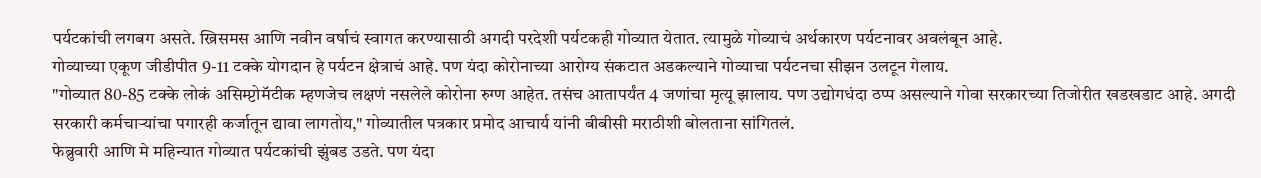पर्यटकांची लगबग असते. ख्रिसमस आणि नवीन वर्षाचं स्वागत करण्यासाठी अगदी परदेशी पर्यटकही गोव्यात येतात. त्यामुळे गोव्याचं अर्थकारण पर्यटनावर अवलंबून आहे.
गोव्याच्या एकूण जीडीपीत 9-11 टक्के योगदान हे पर्यटन क्षेत्राचं आहे. पण यंदा कोरोनाच्या आरोग्य संकटात अडकल्याने गोव्याचा पर्यटनचा सीझन उलटून गेलाय.
"गोव्यात 80-85 टक्के लोकं असिम्प्टोमॅटीक म्हणजेच लक्षणं नसलेले कोरोना रुग्ण आहेत. तसंच आतापर्यंत 4 जणांचा मृत्यू झालाय. पण उद्योगधंदा ठप्प असल्याने गोवा सरकारच्या तिजोरीत खडखडाट आहे. अगदी सरकारी कर्मचाऱ्यांचा पगारही कर्जातून द्यावा लागतोय," गोव्यातील पत्रकार प्रमोद आचार्य यांनी बीबीसी मराठीशी बोलताना सांगितलं.
फेब्रुवारी आणि मे महिन्यात गोव्यात पर्यटकांची झुंबड उडते. पण यंदा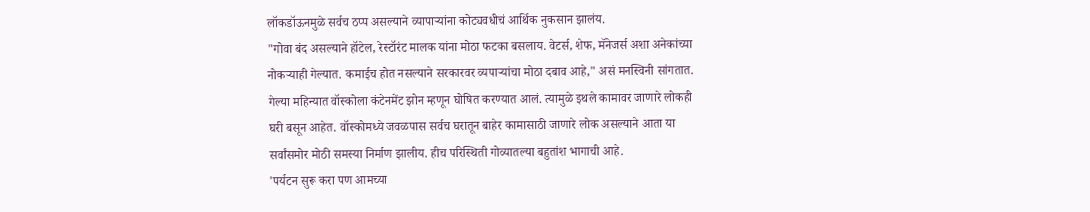लॉकडॉऊनमुळे सर्वच ठप्प असल्याने व्यापाऱ्यांना कोट्यवधीचं आर्थिक नुकसान झालंय.
"गोवा बंद असल्याने हॉटेल, रेस्टॉरंट मालक यांना मोठा फटका बसलाय. वेटर्स, शेफ, मॅनेजर्स अशा अनेकांच्या नोकऱ्याही गेल्यात. कमाईच होत नसल्याने सरकारवर व्यपाऱ्यांचा मोठा दबाव आहे," असं मनस्विनी सांगतात.
गेल्या महिन्यात वॉस्कोला कंटेनमेंट झोन म्हणून घोषित करण्यात आलं. त्यामुळे इथले कामावर जाणारे लोकही घरी बसून आहेत. वॉस्कोमध्ये जवळपास सर्वच घरातून बाहेर कामासाठी जाणारे लोक असल्याने आता या सर्वांसमोर मोठी समस्या निर्माण झालीय. हीच परिस्थिती गोव्यातल्या बहुतांश भागाची आहे.
'पर्यटन सुरू करा पण आमच्या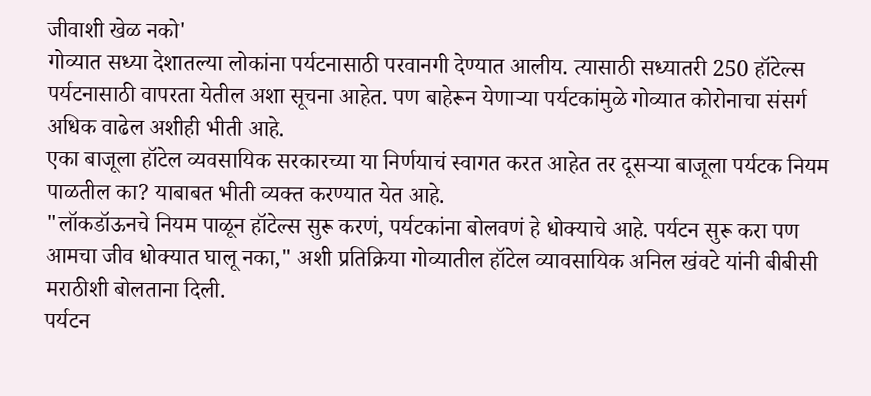जीवाशी खेळ नको'
गोव्यात सध्या देशातल्या लोकांना पर्यटनासाठी परवानगी देण्यात आलीय. त्यासाठी सध्यातरी 250 हॉटेल्स पर्यटनासाठी वापरता येतील अशा सूचना आहेत. पण बाहेरून येणाऱ्या पर्यटकांमुळे गोव्यात कोरोनाचा संसर्ग अधिक वाढेल अशीही भीती आहे.
एका बाजूला हॉटेल व्यवसायिक सरकारच्या या निर्णयाचं स्वागत करत आहेत तर दूसऱ्या बाजूला पर्यटक नियम पाळतील का? याबाबत भीती व्यक्त करण्यात येत आहे.
"लॉकडॉऊनचे नियम पाळून हॉटेल्स सुरू करणं, पर्यटकांना बोलवणं हे धोक्याचे आहे. पर्यटन सुरू करा पण आमचा जीव धोक्यात घालू नका," अशी प्रतिक्रिया गोव्यातील हॉटेल व्यावसायिक अनिल खंवटे यांनी बीबीसी मराठीशी बोलताना दिली.
पर्यटन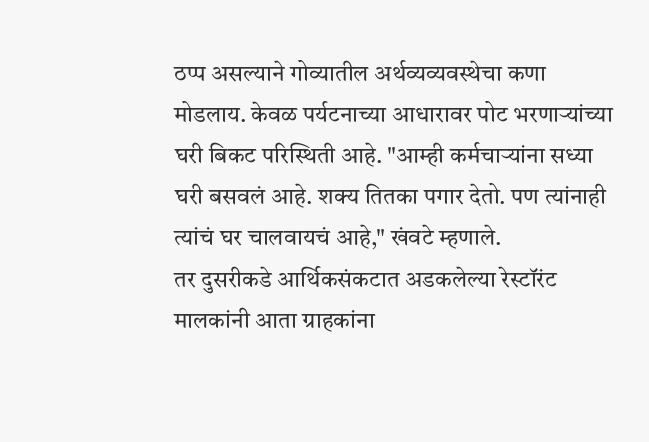ठप्प असल्याने गोव्यातील अर्थव्यव्यवस्थेचा कणा मोडलाय. केवळ पर्यटनाच्या आधारावर पोट भरणाऱ्यांच्या घरी बिकट परिस्थिती आहे. "आम्ही कर्मचाऱ्यांना सध्या घरी बसवलं आहे. शक्य तितका पगार देतो. पण त्यांनाही त्यांचं घर चालवायचं आहे," खंवटे म्हणाले.
तर दुसरीकडे आर्थिकसंकटात अडकलेल्या रेस्टॉरंट मालकांनी आता ग्राहकांना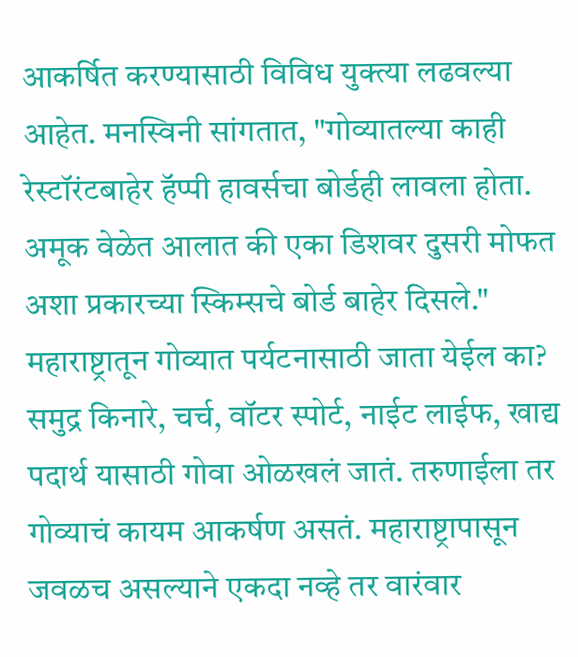आकर्षित करण्यासाठी विविध युक्त्या लढवल्या आहेत. मनस्विनी सांगतात, "गोव्यातल्या काही रेस्टॉरंटबाहेर हॅप्पी हावर्सचा बोर्डही लावला होता. अमूक वेळेत आलात की एका डिशवर दुसरी मोफत अशा प्रकारच्या स्किम्सचे बोर्ड बाहेर दिसले."
महाराष्ट्रातून गोव्यात पर्यटनासाठी जाता येईल का?
समुद्र किनारे, चर्च, वॉटर स्पोर्ट, नाईट लाईफ, खाद्य पदार्थ यासाठी गोवा ओळखलं जातं. तरुणाईला तर गोव्याचं कायम आकर्षण असतं. महाराष्ट्रापासून जवळच असल्याने एकदा नव्हे तर वारंवार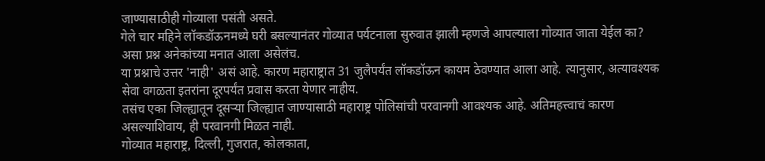जाण्यासाठीही गोव्याला पसंती असते.
गेले चार महिने लॉकडॉऊनमध्ये घरी बसल्यानंतर गोव्यात पर्यटनाला सुरुवात झाली म्हणजे आपल्याला गोव्यात जाता येईल का? असा प्रश्न अनेकांच्या मनात आला असेलंच.
या प्रश्नाचे उत्तर 'नाही' असं आहे. कारण महाराष्ट्रात 31 जुलैपर्यंत लॉकडॉऊन कायम ठेवण्यात आला आहे. त्यानुसार, अत्यावश्यक सेवा वगळता इतरांना दूरपर्यंत प्रवास करता येणार नाहीय.
तसंच एका जिल्ह्यातून दूसऱ्या जिल्ह्यात जाण्यासाठी महाराष्ट्र पोलिसांची परवानगी आवश्यक आहे. अतिमहत्त्वाचं कारण असल्याशिवाय, ही परवानगी मिळत नाही.
गोव्यात महाराष्ट्र, दिल्ली, गुजरात, कोलकाता,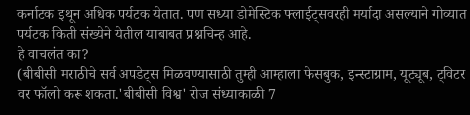कर्नाटक इथून अधिक पर्यटक येतात. पण सध्या डोमेस्टिक फ्लाईट्सवरही मर्यादा असल्याने गोव्यात पर्यटक किती संख्येने येतील याबाबत प्रश्नचिन्ह आहे.
हे वाचलंत का?
(बीबीसी मराठीचे सर्व अपडेट्स मिळवण्यासाठी तुम्ही आम्हाला फेसबुक, इन्स्टाग्राम, यूट्यूब, ट्विटर वर फॉलो करू शकता.'बीबीसी विश्व' रोज संध्याकाळी 7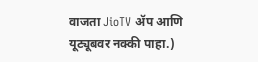वाजता JioTV ॲप आणि यूट्यूबवर नक्की पाहा.)